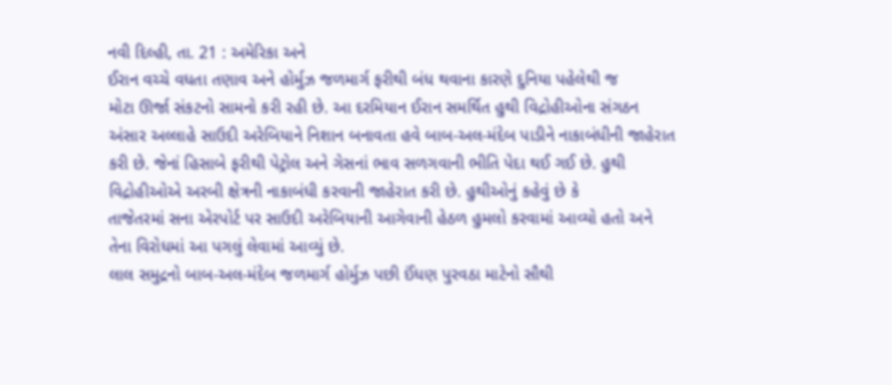નવી દિલ્હી, તા. 21 : અમેરિકા અને
ઈરાન વચ્ચે વધતા તણાવ અને હોર્મુઝ જળમાર્ગ ફરીથી બંધ થવાના કારણે દુનિયા પહેલેથી જ
મોટા ઊર્જા સંકટનો સામનો કરી રહી છે. આ દરમિયાન ઈરાન સમર્થિત હુથી વિદ્રોહીઓના સંગઠન
અંસાર અલ્લાહે સાઉદી અરેબિયાને નિશાન બનાવતા હવે બાબ-અલ-મંદેબ પાડીને નાકાબંધીની જાહેરાત
કરી છે. જેનાં હિસાબે ફરીથી પેટ્રોલ અને ગેસનાં ભાવ સળગવાની ભીતિ પેદા થઈ ગઈ છે. હુથી
વિદ્રોહીઓએ અરબી ક્ષેત્રની નાકાબંધી કરવાની જાહેરાત કરી છે. હુથીઓનું કહેવું છે કે
તાજેતરમાં સના એરપોર્ટ પર સાઉદી અરેબિયાની આગેવાની હેઠળ હુમલો કરવામાં આવ્યો હતો અને
તેના વિરોધમાં આ પગલું લેવામાં આવ્યું છે.
લાલ સમુદ્રનો બાબ-અલ-મંદેબ જળમાર્ગ હોર્મુઝ પછી ઈંધણ પુરવઠા માટેનો સૌથી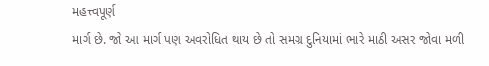મહત્ત્વપૂર્ણ
માર્ગ છે. જો આ માર્ગ પણ અવરોધિત થાય છે તો સમગ્ર દુનિયામાં ભારે માઠી અસર જોવા મળી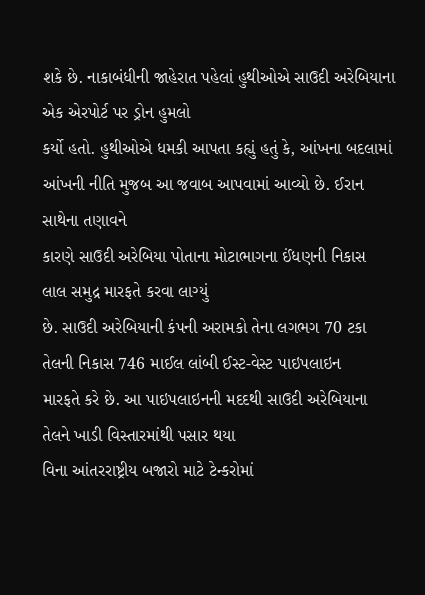શકે છે. નાકાબંધીની જાહેરાત પહેલાં હુથીઓએ સાઉદી અરેબિયાના એક એરપોર્ટ પર ડ્રોન હુમલો
કર્યો હતો. હુથીઓએ ધમકી આપતા કહ્યું હતું કે, આંખના બદલામાં આંખની નીતિ મુજબ આ જવાબ આપવામાં આવ્યો છે. ઈરાન સાથેના તણાવને
કારણે સાઉદી અરેબિયા પોતાના મોટાભાગના ઈંધણની નિકાસ લાલ સમુદ્ર મારફતે કરવા લાગ્યું
છે. સાઉદી અરેબિયાની કંપની અરામકો તેના લગભગ 70 ટકા તેલની નિકાસ 746 માઈલ લાંબી ઈસ્ટ-વેસ્ટ પાઇપલાઇન
મારફતે કરે છે. આ પાઇપલાઇનની મદદથી સાઉદી અરેબિયાના તેલને ખાડી વિસ્તારમાંથી પસાર થયા
વિના આંતરરાષ્ટ્રીય બજારો માટે ટેન્કરોમાં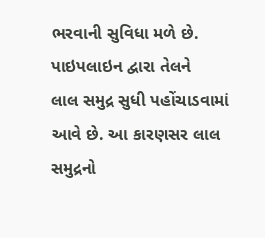ભરવાની સુવિધા મળે છે. પાઇપલાઇન દ્વારા તેલને
લાલ સમુદ્ર સુધી પહોંચાડવામાં આવે છે. આ કારણસર લાલ સમુદ્રનો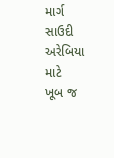માર્ગ સાઉદી અરેબિયા માટે
ખૂબ જ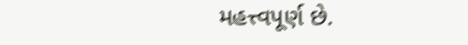મહત્ત્વપૂર્ણ છે.